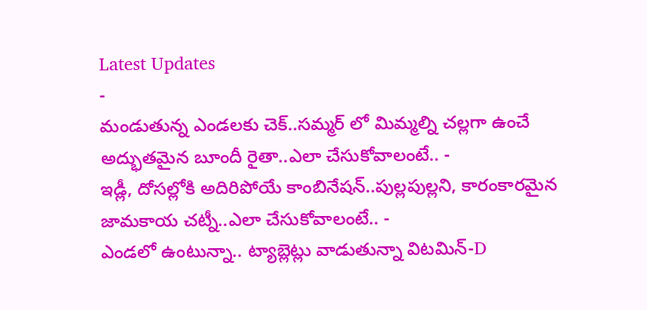Latest Updates
-
మండుతున్న ఎండలకు చెక్..సమ్మర్ లో మిమ్మల్ని చల్లగా ఉంచే అద్భుతమైన బూందీ రైతా..ఎలా చేసుకోవాలంటే.. -
ఇడ్లీ, దోసల్లోకి అదిరిపోయే కాంబినేషన్..పుల్లపుల్లని, కారంకారమైన జామకాయ చట్నీ..ఎలా చేసుకోవాలంటే.. -
ఎండలో ఉంటున్నా.. ట్యాబ్లెట్లు వాడుతున్నా విటమిన్-D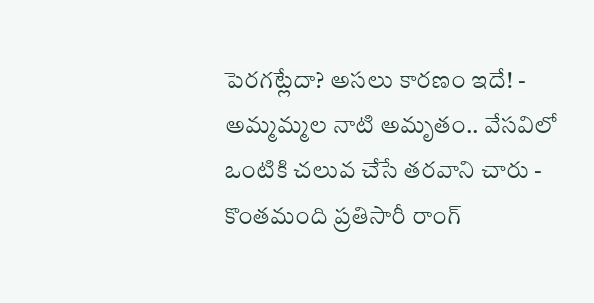పెరగట్లేదా? అసలు కారణం ఇదే! -
అమ్మమ్మల నాటి అమృతం.. వేసవిలో ఒంటికి చలువ చేసే తరవాని చారు -
కొంతమంది ప్రతిసారీ రాంగ్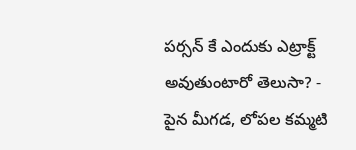పర్సన్ కే ఎందుకు ఎట్రాక్ట్ అవుతుంటారో తెలుసా? -
పైన మీగడ, లోపల కమ్మటి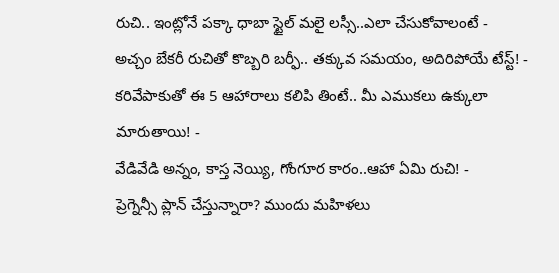రుచి.. ఇంట్లోనే పక్కా ధాబా స్టైల్ మలై లస్సీ..ఎలా చేసుకోవాలంటే -
అచ్చం బేకరీ రుచితో కొబ్బరి బర్ఫీ.. తక్కువ సమయం, అదిరిపోయే టేస్ట్! -
కరివేపాకుతో ఈ 5 ఆహారాలు కలిపి తింటే.. మీ ఎముకలు ఉక్కులా మారుతాయి! -
వేడివేడి అన్నం, కాస్త నెయ్యి, గోంగూర కారం..ఆహా ఏమి రుచి! -
ప్రెగ్నెన్సీ ప్లాన్ చేస్తున్నారా? ముందు మహిళలు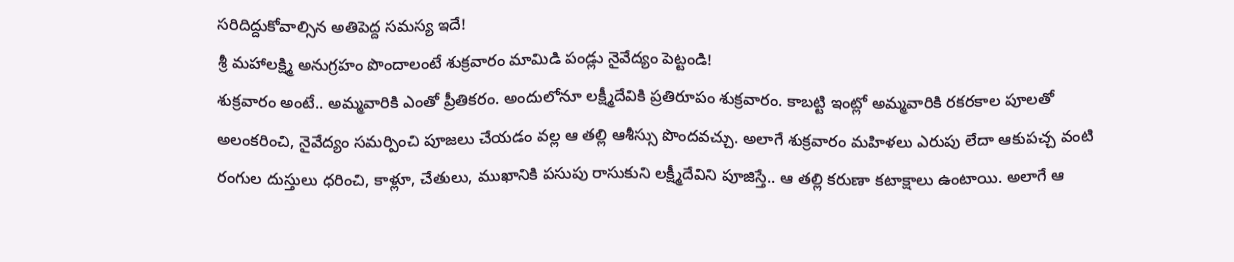సరిదిద్దుకోవాల్సిన అతిపెద్ద సమస్య ఇదే!
శ్రీ మహాలక్ష్మి అనుగ్రహం పొందాలంటే శుక్రవారం మామిడి పండ్లు నైవేద్యం పెట్టండి!
శుక్రవారం అంటే.. అమ్మవారికి ఎంతో ప్రీతికరం. అందులోనూ లక్ష్మీదేవికి ప్రతిరూపం శుక్రవారం. కాబట్టి ఇంట్లో అమ్మవారికి రకరకాల పూలతో అలంకరించి, నైవేద్యం సమర్పించి పూజలు చేయడం వల్ల ఆ తల్లి ఆశీస్సు పొందవచ్చు. అలాగే శుక్రవారం మహిళలు ఎరుపు లేదా ఆకుపచ్చ వంటి రంగుల దుస్తులు ధరించి, కాళ్లూ, చేతులు, ముఖానికి పసుపు రాసుకుని లక్ష్మీదేవిని పూజిస్తే.. ఆ తల్లి కరుణా కటాక్షాలు ఉంటాయి. అలాగే ఆ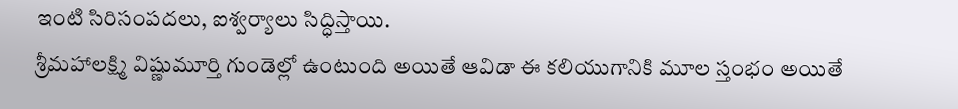ఇంటి సిరిసంపదలు, ఐశ్వర్యాలు సిద్ధిస్తాయి.
శ్రీమహాలక్ష్మి విష్ణుమూర్తి గుండెల్లో ఉంటుంది అయితే ఆవిడా ఈ కలియుగానికి మూల స్తంభం అయితే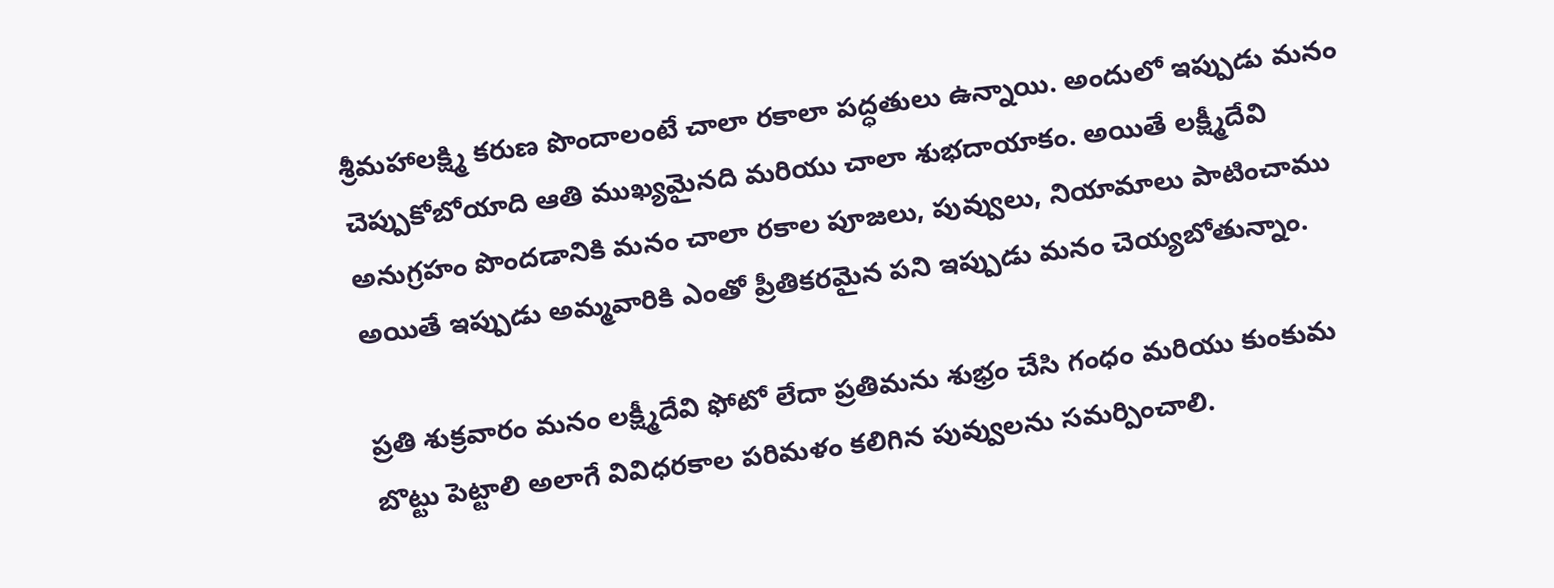శ్రీమహాలక్ష్మి కరుణ పొందాలంటే చాలా రకాలా పద్ధతులు ఉన్నాయి. అందులో ఇప్పుడు మనం చెప్పుకోబోయాది ఆతి ముఖ్యమైనది మరియు చాలా శుభదాయాకం. అయితే లక్ష్మీదేవి అనుగ్రహం పొందడానికి మనం చాలా రకాల పూజలు, పువ్వులు, నియామాలు పాటించాము అయితే ఇప్పుడు అమ్మవారికి ఎంతో ప్రీతికరమైన పని ఇప్పుడు మనం చెయ్యబోతున్నాం.

ప్రతి శుక్రవారం మనం లక్ష్మీదేవి ఫోటో లేదా ప్రతిమను శుభ్రం చేసి గంధం మరియు కుంకుమ బొట్టు పెట్టాలి అలాగే వివిధరకాల పరిమళం కలిగిన పువ్వులను సమర్పించాలి.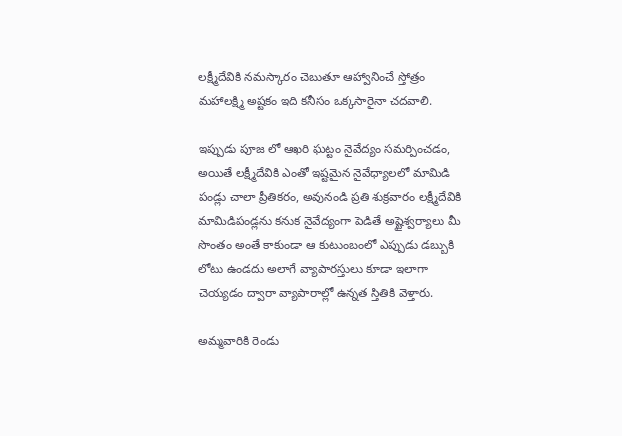లక్ష్మీదేవికి నమస్కారం చెబుతూ ఆహ్వానించే స్తోత్రం మహాలక్ష్మి అష్టకం ఇది కనీసం ఒక్కసారైనా చదవాలి.

ఇప్పుడు పూజ లో ఆఖరి ఘట్టం నైవేద్యం సమర్పించడం, అయితే లక్ష్మీదేవికి ఎంతో ఇష్టమైన నైవేధ్యాలలో మామిడి పండ్లు చాలా ప్రీతికరం, అవునండి ప్రతి శుక్రవారం లక్ష్మీదేవికి మామిడిపండ్లను కనుక నైవేద్యంగా పెడితే అష్టైశ్వర్యాలు మీ సొంతం అంతే కాకుండా ఆ కుటుంబంలో ఎప్పుడు డబ్బుకి లోటు ఉండదు అలాగే వ్యాపారస్తులు కూడా ఇలాగా చెయ్యడం ద్వారా వ్యాపారాల్లో ఉన్నత స్తితికి వెళ్తారు.

అమ్మవారికి రెండు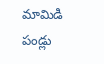మామిడి పండ్లు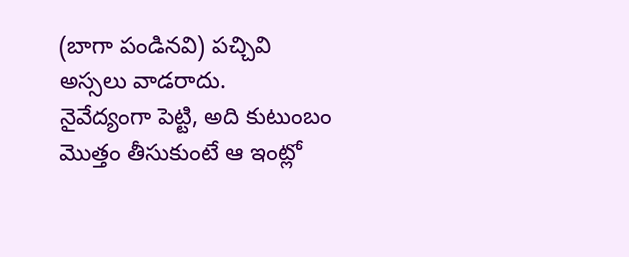(బాగా పండినవి) పచ్చివి అస్సలు వాడరాదు.
నైవేద్యంగా పెట్టి, అది కుటుంబం మొత్తం తీసుకుంటే ఆ ఇంట్లో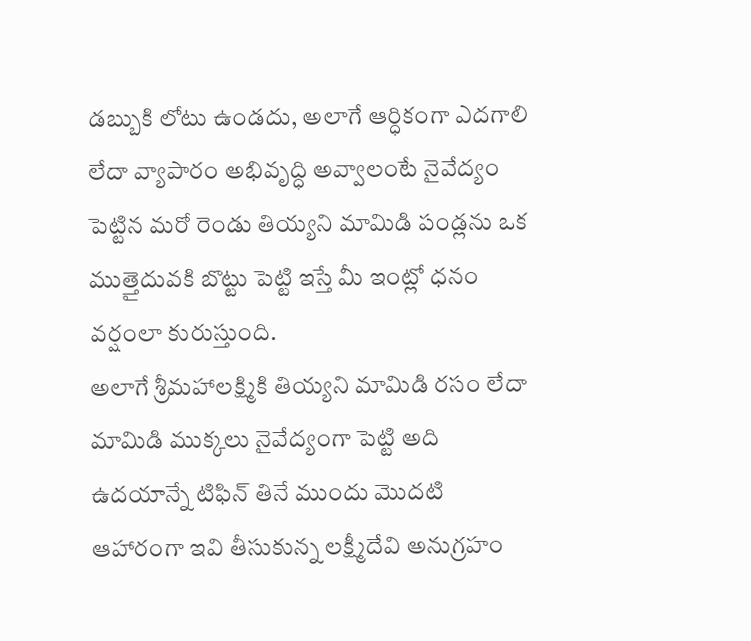డబ్బుకి లోటు ఉండదు, అలాగే ఆర్ధికంగా ఎదగాలి లేదా వ్యాపారం అభివృద్ధి అవ్వాలంటే నైవేద్యం పెట్టిన మరో రెండు తియ్యని మామిడి పండ్లను ఒక ముత్తైదువకి బొట్టు పెట్టి ఇస్తే మీ ఇంట్లో ధనం వర్షంలా కురుస్తుంది.
అలాగే శ్రీమహాలక్ష్మికి తియ్యని మామిడి రసం లేదా మామిడి ముక్కలు నైవేద్యంగా పెట్టి అది ఉదయాన్నే టిఫిన్ తినే ముందు మొదటి ఆహారంగా ఇవి తీసుకున్న లక్ష్మీదేవి అనుగ్రహం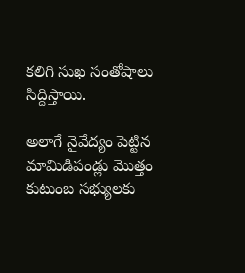కలిగి సుఖ సంతోషాలు సిద్దిస్తాయి.

అలాగే నైవేద్యం పెట్టిన మామిడిపండ్లు మొత్తం కుటుంబ సభ్యులకు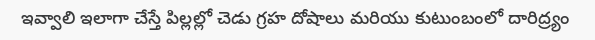ఇవ్వాలి ఇలాగా చేస్తే పిల్లల్లో చెడు గ్రహ దోషాలు మరియు కుటుంబంలో దారిద్ర్యం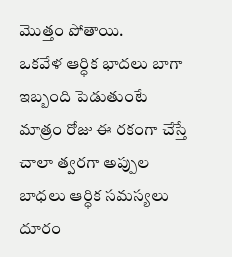మొత్తం పోతాయి.
ఒకవేళ ఆర్ధిక భాదలు బాగా ఇబ్బంది పెడుతుంటే మాత్రం రోజు ఈ రకంగా చేస్తే చాలా త్వరగా అప్పుల బాధలు ఆర్ధిక సమస్యలు దూరం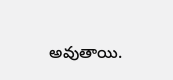అవుతాయి.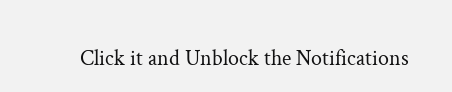Click it and Unblock the Notifications